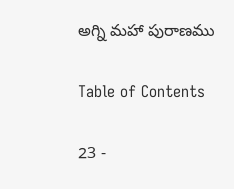అగ్ని మహా పురాణము

Table of Contents

23 -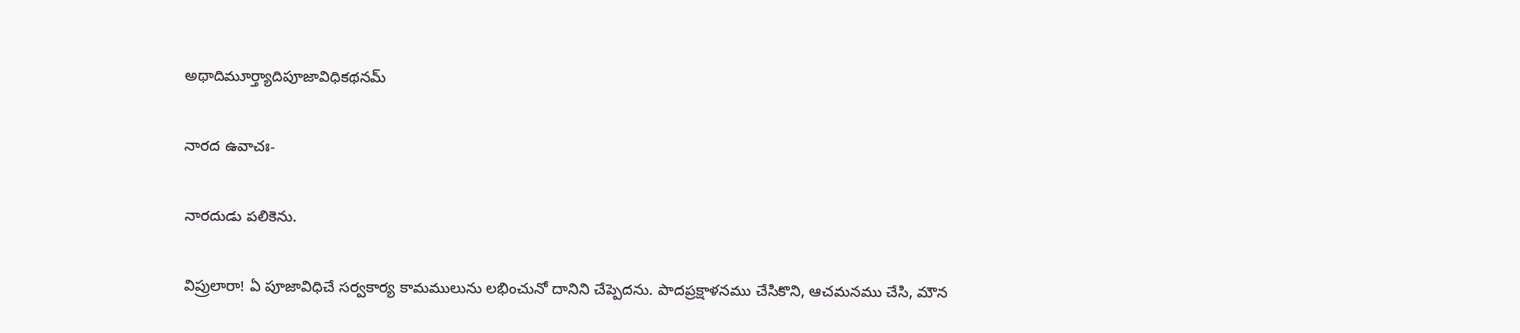అథాదిమూర్త్యాదిపూజావిధికథనమ్

నారద ఉవాచః-

నారదుడు పలికెను.

విప్రులారా! ఏ పూజావిధిచే సర్వకార్య కామములును లభించునో దానిని చేప్పెదను. పాదప్రక్షాళనము చేసికొని, ఆచమనము చేసి, మౌన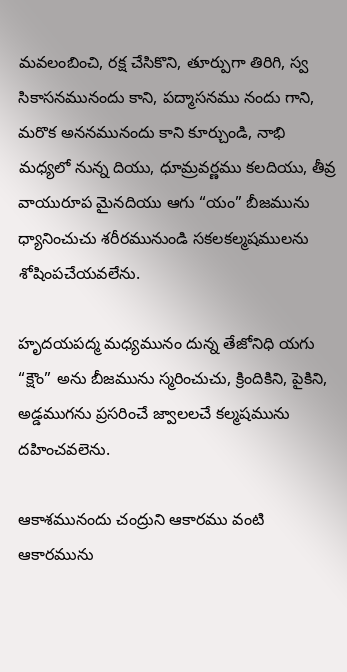మవలంబించి, రక్ష చేసికొని, తూర్పుగా తిరిగి, స్వ సికాసనమునందు కాని, పద్మాసనము నందు గాని, మరొక అననమునందు కాని కూర్చుండి, నాభి మధ్యలో నున్న దియు, ధూమ్రవర్ణము కలదియు, తీవ్ర వాయురూప మైనదియు ఆగు “యం” బీజమును ధ్యానించుచు శరీరమునుండి సకలకల్మషములను శోషింపచేయవలేను.

హృదయపద్మ మధ్యమునం దున్న తేజోనిధి యగు “క్షౌం” అను బీజమును స్మరించుచు, క్రిందికిని, పైకిని, అడ్డముగను ప్రసరించే జ్వాలలచే కల్మషమును దహించవలెను.

ఆకాశమునందు చంద్రుని ఆకారము వంటి ఆకారమును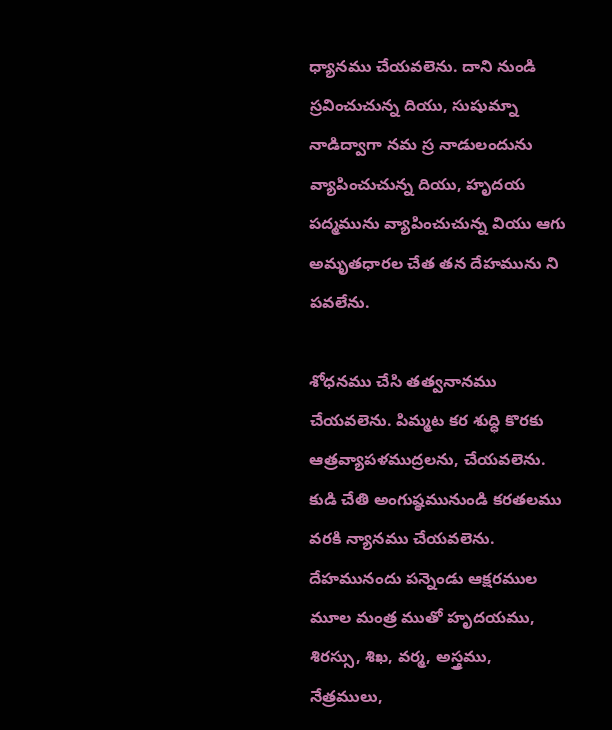ధ్యానము చేయవలెను. దాని నుండి స్రవించుచున్న దియు, సుషుమ్నా నాడిద్వాగా నమ స్ర నాడులందును వ్యాపించుచున్న దియు, హృదయ పద్మమును వ్యాపించుచున్న వియు ఆగు అమృతధారల చేత తన దేహమును ని పవలేను.

శోధనము చేసి తత్వనానము చేయవలెను. పిమ్మట కర శుద్ధి కొరకు ఆత్రవ్యాపళముద్రలను, చేయవలెను. కుడి చేతి అంగుష్ఠమునుండి కరతలము వరకి న్యానము చేయవలెను. దేహమునందు పన్నెండు ఆక్షరముల మూల మంత్ర ముతో హృదయము, శిరస్సు, శిఖ, వర్మ, అస్త్రము, నేత్రములు,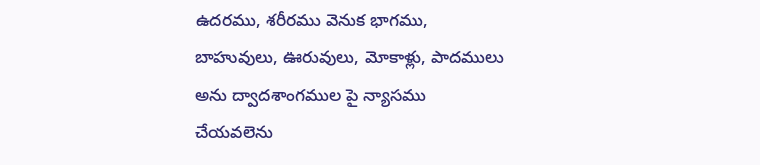ఉదరము, శరీరము వెనుక భాగము, బాహువులు, ఊరువులు, మోకాళ్లు, పాదములు అను ద్వాదశాంగముల పై న్యాసము చేయవలెను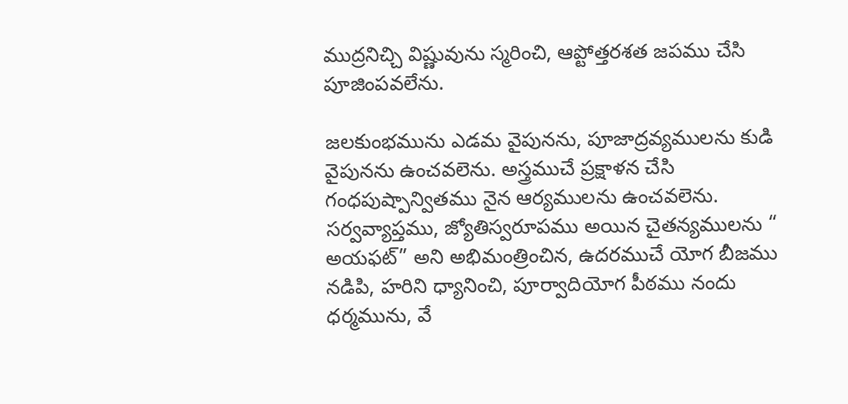ముద్రనిచ్చి విష్ణువును స్మరించి, ఆప్టోత్తరశత జపము చేసి పూజింపవలేను.

జలకుంభమును ఎడమ వైపునను, పూజాద్రవ్యములను కుడి వైపునను ఉంచవలెను. అస్త్రముచే ప్రక్షాళన చేసి గంధపుష్పాన్వితము నైన ఆర్యములను ఉంచవలెను. సర్వవ్యాప్తము, జ్యోతిస్వరూపము అయిన చైతన్యములను “ అయఫట్” అని అభిమంత్రించిన, ఉదరముచే యోగ బీజము నడిపి, హరిని ధ్యానించి, పూర్వాదియోగ పీఠము నందు ధర్మమును, వే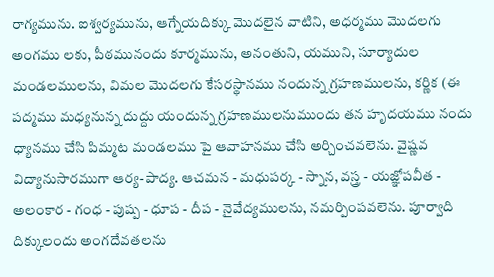రాగ్యమును. ఐశ్వర్యమును, ఆగ్నేయదిక్కు మొదలైన వాటిని, అధర్మము మొదలగు అంగము లకు, పీఠమునందు కూర్మమును, అనంతుని, యముని, సూర్యాదుల మండలములను, విమల మొదలగు కేసరస్థానము నందున్న గ్రహణములను, కర్ణిక (ఈ పద్మము మధ్యనున్న దుద్దు యందున్న గ్రహణములనుముందు తన హృదయము నందు ధ్యానము చేసి పిమ్మట మండలము పై ఆవాహనము చేసి అర్చించవలెను. వైష్ణవ విద్యానుసారముగా ఆర్య-పాద్య. ఆచమన - మధుపర్క - స్నాన, వస్త్ర - యజ్ఞోపవీత - అలంకార - గంధ - పుష్ప - ధూప - దీప - నైవేద్యములను, నమర్పింపవలెను. పూర్వాది దిక్కులందు అంగదేవతలను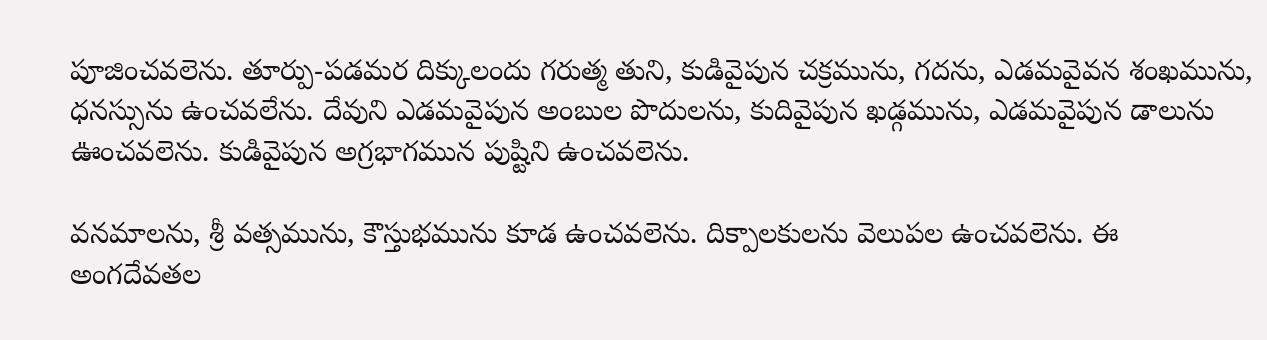పూజించవలెను. తూర్పు-పడమర దిక్కులందు గరుత్మ తుని, కుడివైపున చక్రమును, గదను, ఎడమవైవన శంఖమును, ధనస్సును ఉంచవలేను. దేవుని ఎడమవైపున అంబుల పొదులను, కుదివైపున ఖడ్గమును, ఎడమవైపున డాలును ఊంచవలెను. కుడివైపున అగ్రభాగమున పుష్టిని ఉంచవలెను.

వనమాలను, శ్రీ వత్సమును, కౌస్తుభమును కూడ ఉంచవలెను. దిక్పాలకులను వెలుపల ఉంచవలెను. ఈ అంగదేవతల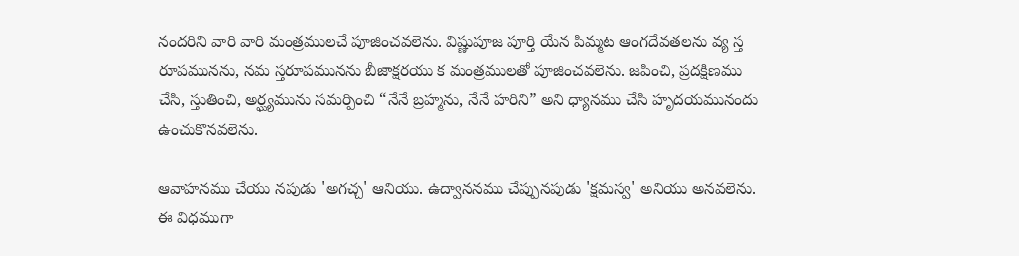నందరిని వారి వారి మంత్రములచే పూజించవలెను. విష్ణుపూజ పూర్తి యేన పిమ్మట ఆంగదేవతలను వ్య స్త రూపమునను, నమ స్తరూపమునను బీజాక్షరయు క మంత్రములతో పూజించవలెను. జపించి, ప్రదక్షిణము చేసి, స్తుతించి, అర్ఘ్యమును సమర్పించి “నేనే బ్రహ్మను, నేనే హరిని” అని ధ్యానము చేసి హృదయమునందు ఉంచుకొనవలెను.

ఆవాహనము చేయు నపుడు 'అగచ్చ' ఆనియు. ఉద్వాననము చేప్పునపుడు 'క్షమస్వ' అనియు అనవలెను. ఈ విధముగా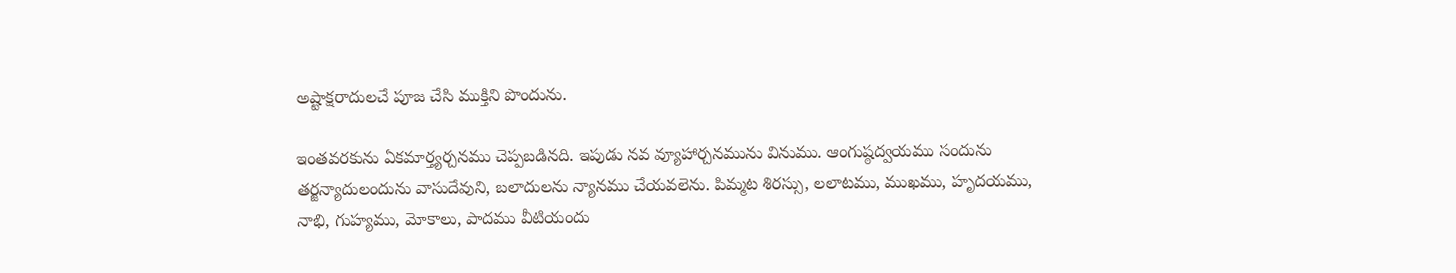అష్టాక్షరాదులచే పూజ చేసి ముక్తిని పొందును.

ఇంతవరకును ఏకమార్త్యర్చనము చెప్పబడినది. ఇపుడు నవ వ్యూహార్చనమును వినుము. ఆంగుష్ఠద్వయము సందును తర్జన్యాదులందును వాసుదేవుని, బలాదులను న్యానము చేయవలెను. పిమ్మట శిరస్సు, లలాటము, ముఖము, హృదయము, నాభి, గుహ్యము, మోకాలు, పాదము వీటియందు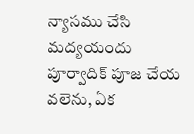న్యాసము చేసి మద్యయందు పూర్వాదిక్ పూజ చేయ వలెను, ఏక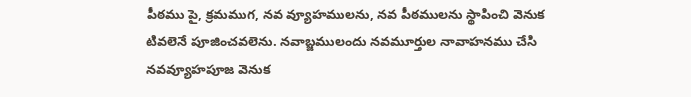పీఠము పై, క్రమముగ, నవ వ్యూహములను, నవ పీఠములను స్థాపించి వెనుక టివలెనే పూజించవలెను. నవాబ్జములందు నవమూర్తుల నావాహనము చేసి నవవ్యూహపూజ వెనుక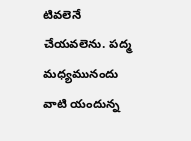టివలెనే చేయవలెను. పద్మ మధ్యమునందు వాటి యందున్న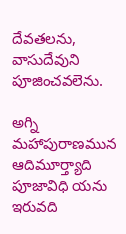దేవతలను, వాసుదేవుని పూజించవలెను.

అగ్ని మహాపురాణమున ఆదిమూర్త్యాది పూజావిధి యను ఇరువది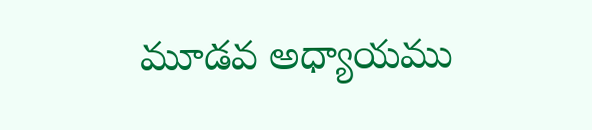మూడవ అధ్యాయము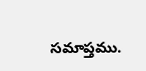సమాప్తము.